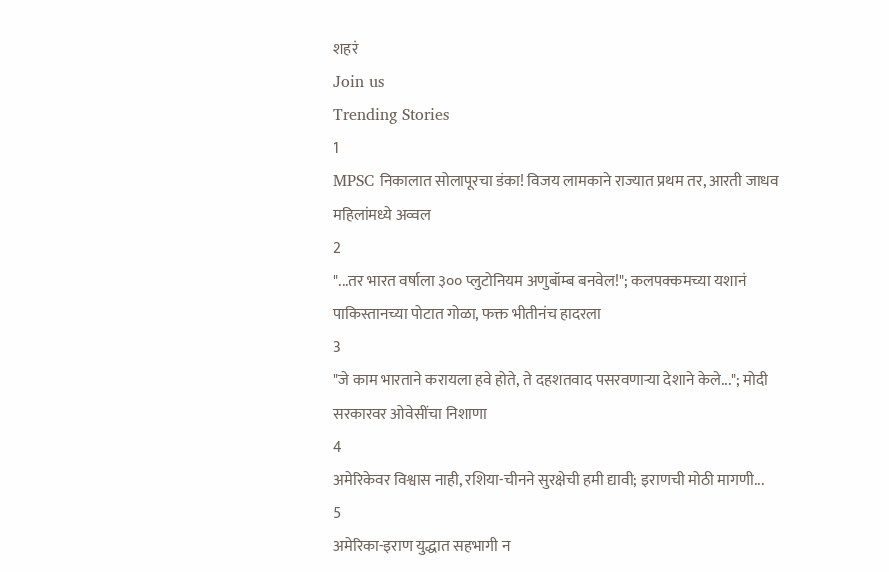शहरं
Join us
Trending Stories
1
MPSC निकालात सोलापूरचा डंका! विजय लामकाने राज्यात प्रथम तर, आरती जाधव महिलांमध्ये अव्वल
2
"...तर भारत वर्षाला ३०० प्लुटोनियम अणुबॉम्ब बनवेल!"; कलपक्कमच्या यशानं पाकिस्तानच्या पोटात गोळा, फक्त भीतीनंच हादरला
3
"जे काम भारताने करायला हवे होते, ते दहशतवाद पसरवणाऱ्या देशाने केले..."; मोदी सरकारवर ओवेसींचा निशाणा
4
अमेरिकेवर विश्वास नाही, रशिया-चीनने सुरक्षेची हमी द्यावी; इराणची मोठी मागणी...
5
अमेरिका-इराण युद्धात सहभागी न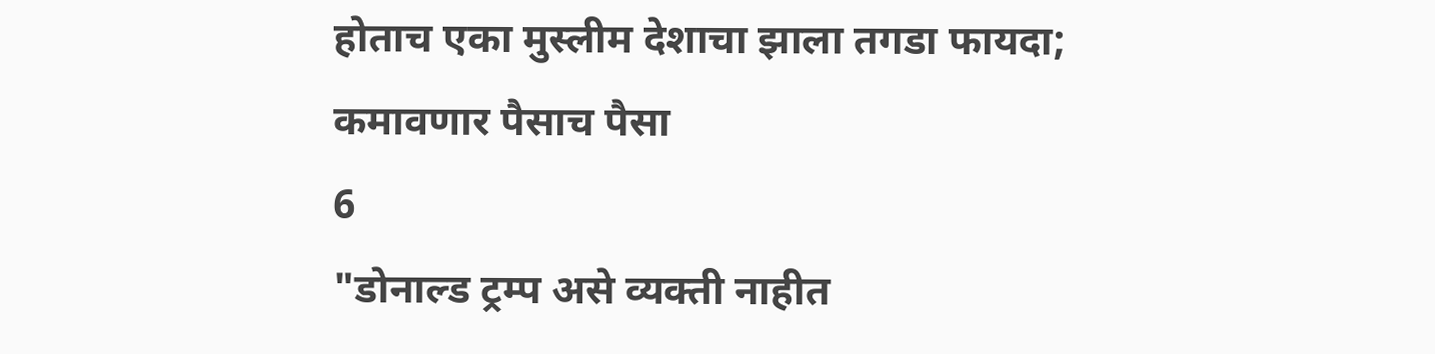होताच एका मुस्लीम देशाचा झाला तगडा फायदा; कमावणार पैसाच पैसा
6
"डोनाल्ड ट्रम्प असे व्यक्ती नाहीत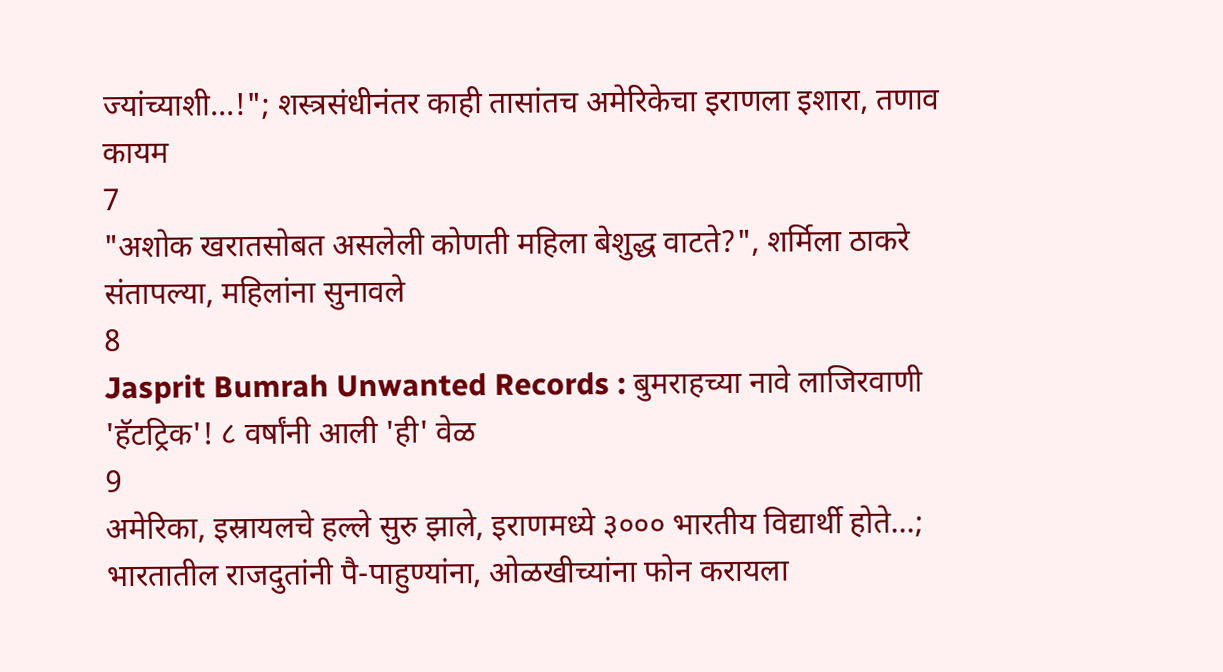ज्यांच्याशी...!"; शस्त्रसंधीनंतर काही तासांतच अमेरिकेचा इराणला इशारा, तणाव कायम
7
"अशोक खरातसोबत असलेली कोणती महिला बेशुद्ध वाटते?", शर्मिला ठाकरे संतापल्या, महिलांना सुनावले
8
Jasprit Bumrah Unwanted Records : बुमराहच्या नावे लाजिरवाणी 'हॅटट्रिक'! ८ वर्षांनी आली 'ही' वेळ
9
अमेरिका, इस्रायलचे हल्ले सुरु झाले, इराणमध्ये ३००० भारतीय विद्यार्थी होते...; भारतातील राजदुतांनी पै-पाहुण्यांना, ओळखीच्यांना फोन करायला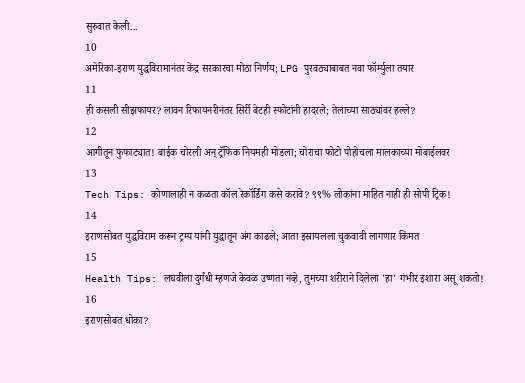सुरुवात केली...
10
अमेरिका-इराण युद्धविरामानंतर केंद्र सरकारचा मोठा निर्णय; LPG पुरवठ्याबाबत नवा फॉर्म्युला तयार
11
ही कसली सीझफायर? लावन रिफायनरीनंतर सिर्री बेटही स्फोटांनी हादरले; तेलाच्या साठ्यांवर हल्ले?
12
आगीतून फुफाट्यात! बाईक चोरली अन् ट्रॅफिक नियमही मोडला; चोराचा फोटो पोहोचला मालकाच्या मोबाईलवर
13
Tech Tips: कोणालाही न कळता कॉल रेकॉर्डिंग कसे करावे? ९९% लोकांना माहित नाही ही सोपी ट्रिक!
14
इराणसोबत युद्धविराम करून ट्रम्प यांनी युद्धातून अंग काढले; आता इस्रायलला चुकवावी लागणार किंमत
15
Health Tips: लघवीला दुर्गंधी म्हणजे केवळ उष्णता नव्हे, तुमच्या शरीराने दिलेला 'हा' गंभीर इशारा असू शकतो!
16
इराणसोबत धोका?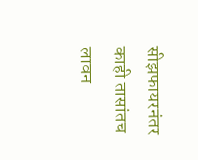सीझफायरनंतर काही तासांतच लावन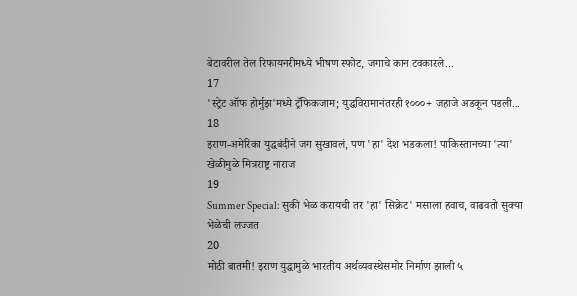बेटावरील तेल रिफायनरीमध्ये भीषण स्फोट, जगाचे कान टवकारले...
17
'स्ट्रेट ऑफ होर्मुझ'मध्ये ट्रॅफिकजाम; युद्धविरामानंतरही १०००+ जहाजे अडकून पडली...
18
इराण-अमेरिका युद्धबंदीने जग सुखावलं, पण 'हा' देश भडकला! पाकिस्तानच्या 'त्या' खेळीमुळे मित्रराष्ट्र नाराज
19
Summer Special: सुकी भेळ करायची तर 'हा' सिक्रेट' मसाला हवाच, वाढवतो सुक्या भेळेची लज्जत
20
मोठी बातमी! इराण युद्धामुळे भारतीय अर्थव्यवस्थेसमोर निर्माण झाली ५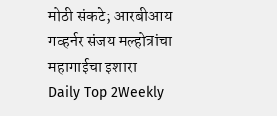मोठी संकटे; आरबीआय गव्हर्नर संजय मल्होत्रांचा महागाईचा इशारा
Daily Top 2Weekly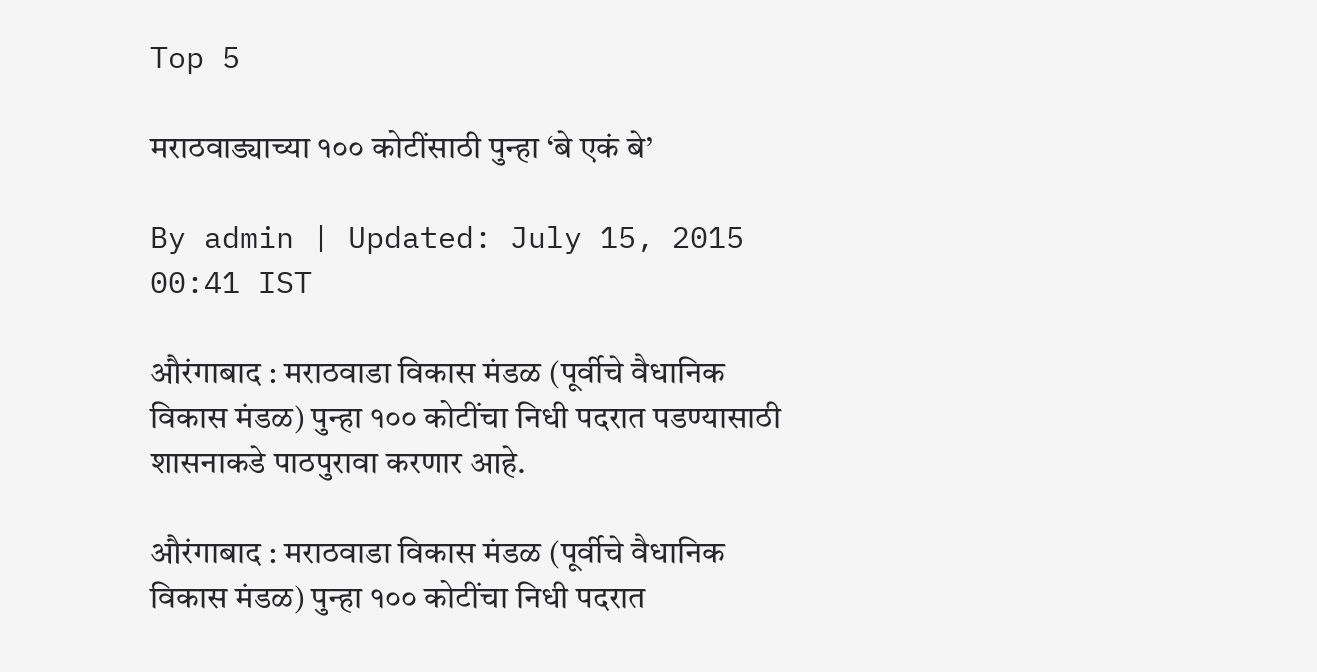Top 5

मराठवाड्याच्या १०० कोटींसाठी पुन्हा ‘बे एकं बे’

By admin | Updated: July 15, 2015 00:41 IST

औरंगाबाद : मराठवाडा विकास मंडळ (पूर्वीचे वैधानिक विकास मंडळ) पुन्हा १०० कोटींचा निधी पदरात पडण्यासाठी शासनाकडे पाठपुरावा करणार आहे.

औरंगाबाद : मराठवाडा विकास मंडळ (पूर्वीचे वैधानिक विकास मंडळ) पुन्हा १०० कोटींचा निधी पदरात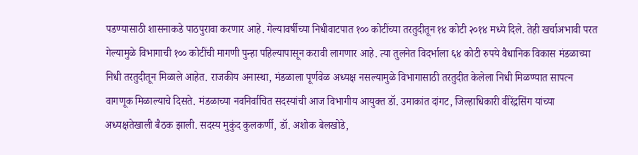पडण्यासाठी शासनाकडे पाठपुरावा करणार आहे. गेल्यावर्षीच्या निधीवाटपात १०० कोटींच्या तरतुदीतून १४ कोटी २०१४ मध्ये दिले. तेही खर्चाअभावी परत गेल्यामुळे विभागाची १०० कोटींची मागणी पुन्हा पहिल्यापासून करावी लागणार आहे. त्या तुलनेत विदर्भाला ६४ कोटी रुपये वैधानिक विकास मंडळाच्या निधी तरतुदीतून मिळाले आहेत. राजकीय अनास्था, मंडळाला पूर्णवेळ अध्यक्ष नसल्यामुळे विभागासाठी तरतुदीत केलेला निधी मिळण्यात सापत्न वागणूक मिळाल्याचे दिसते. मंडळाच्या नवनिर्वाचित सदस्यांची आज विभागीय आयुक्त डॉ. उमाकांत दांगट, जिल्हाधिकारी वीरेंद्रसिंग यांच्या अध्यक्षतेखाली बैठक झाली. सदस्य मुकुंद कुलकर्णी, डॉ. अशोक बेलखोडे,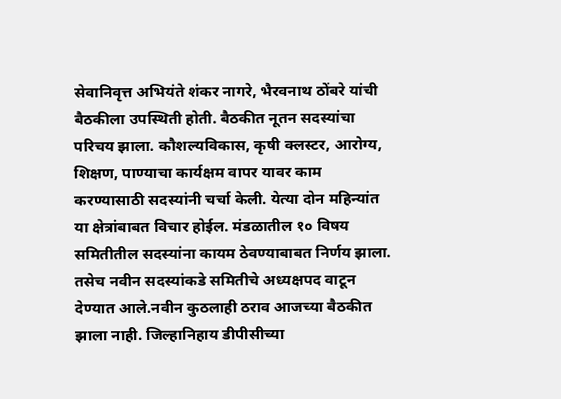सेवानिवृत्त अभियंते शंकर नागरे, भैरवनाथ ठोंबरे यांची बैठकीला उपस्थिती होती. बैठकीत नूतन सदस्यांचा परिचय झाला. कौशल्यविकास, कृषी क्लस्टर, आरोग्य, शिक्षण, पाण्याचा कार्यक्षम वापर यावर काम करण्यासाठी सदस्यांनी चर्चा केली. येत्या दोन महिन्यांत या क्षेत्रांबाबत विचार होईल. मंडळातील १० विषय समितीतील सदस्यांना कायम ठेवण्याबाबत निर्णय झाला. तसेच नवीन सदस्यांकडे समितीचे अध्यक्षपद वाटून देण्यात आले.नवीन कुठलाही ठराव आजच्या बैठकीत झाला नाही. जिल्हानिहाय डीपीसीच्या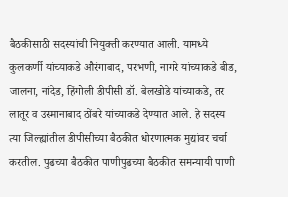बैठकीसाठी सदस्यांची नियुक्ती करण्यात आली. यामध्ये कुलकर्णी यांच्याकडे औरंगाबाद, परभणी, नागरे यांच्याकडे बीड, जालना, नांदेड, हिंगोली डीपीसी डॉ. बेलखोडे यांच्याकडे, तर लातूर व उस्मानाबाद ठोंबरे यांच्याकडे देण्यात आले. हे सदस्य त्या जिल्ह्यांतील डीपीसीच्या बैठकीत धोरणात्मक मुद्यांवर चर्चा करतील. पुढच्या बैठकीत पाणीपुढच्या बैठकीत समन्यायी पाणी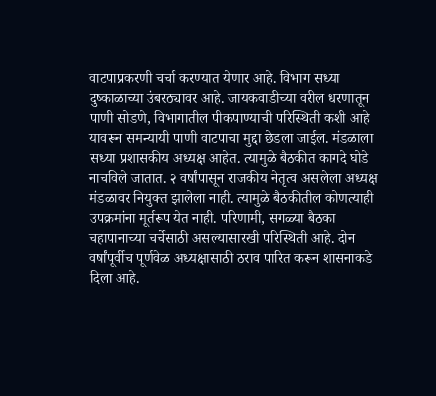वाटपाप्रकरणी चर्चा करण्यात येणार आहे. विभाग सध्या दुष्काळाच्या उंबरठ्यावर आहे. जायकवाडीच्या वरील धरणातून पाणी सोडणे, विभागातील पीकपाण्याची परिस्थिती कशी आहे यावरून समन्यायी पाणी वाटपाचा मुद्दा छेडला जाईल. मंडळाला सध्या प्रशासकीय अध्यक्ष आहेत. त्यामुळे बैठकीत कागदे घोडे नाचविले जातात. २ वर्षांपासून राजकीय नेतृत्व असलेला अध्यक्ष मंडळावर नियुक्त झालेला नाही. त्यामुळे बैठकीतील कोणत्याही उपक्रमांना मूर्तरूप येत नाही. परिणामी, सगळ्या बैठका चहापानाच्या चर्चेसाठी असल्यासारखी परिस्थिती आहे. दोन वर्षांपूर्वीच पूर्णवेळ अध्यक्षासाठी ठराव पारित करून शासनाकडे दिला आहे.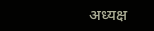अध्यक्ष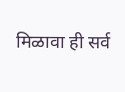मिळावा ही सर्व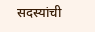सदस्यांची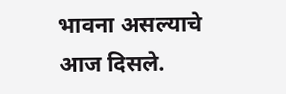भावना असल्याचे आज दिसले.